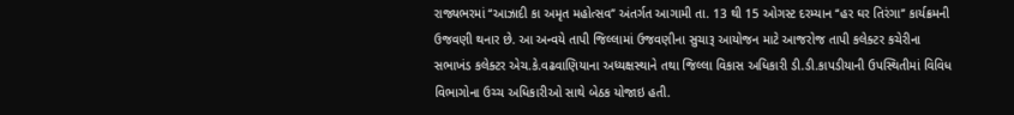રાજ્યભરમાં ‘‘આઝાદી કા અમૃત મહોત્સવ’’ અંતર્ગત આગામી તા. 13 થી 15 ઓગસ્ટ દરમ્યાન ‘‘હર ઘર તિરંગા’’ કાર્યક્રમની ઉજવણી થનાર છે. આ અન્વયે તાપી જિલ્લામાં ઉજવણીના સુચારૂ આયોજન માટે આજરોજ તાપી કલેક્ટર કચેરીના સભાખંડ કલેક્ટર એચ.કે.વઢવાણિયાના અધ્યક્ષસ્થાને તથા જિલ્લા વિકાસ અધિકારી ડી.ડી.કાપડીયાની ઉપસ્થિતીમાં વિવિધ વિભાગોના ઉચ્ચ અધિકારીઓ સાથે બેઠક યોજાઇ હતી.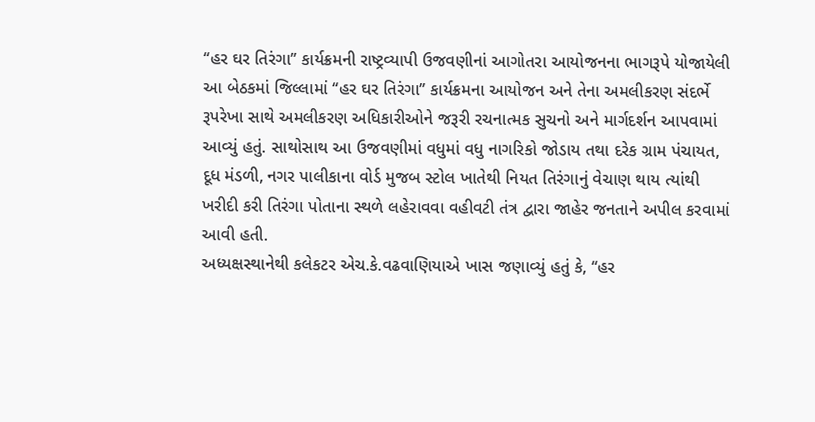‘‘હર ઘર તિરંગા’’ કાર્યક્રમની રાષ્ટ્રવ્યાપી ઉજવણીનાં આગોતરા આયોજનના ભાગરૂપે યોજાયેલી આ બેઠકમાં જિલ્લામાં ‘‘હર ઘર તિરંગા’’ કાર્યક્રમના આયોજન અને તેના અમલીકરણ સંદર્ભે રૂપરેખા સાથે અમલીકરણ અધિકારીઓને જરૂરી રચનાત્મક સુચનો અને માર્ગદર્શન આપવામાં આવ્યું હતું. સાથોસાથ આ ઉજવણીમાં વધુમાં વધુ નાગરિકો જોડાય તથા દરેક ગ્રામ પંચાયત, દૂધ મંડળી, નગર પાલીકાના વોર્ડ મુજબ સ્ટોલ ખાતેથી નિયત તિરંગાનું વેચાણ થાય ત્યાંથી ખરીદી કરી તિરંગા પોતાના સ્થળે લહેરાવવા વહીવટી તંત્ર દ્વારા જાહેર જનતાને અપીલ કરવામાં આવી હતી.
અધ્યક્ષસ્થાનેથી કલેકટર એચ.કે.વઢવાણિયાએ ખાસ જણાવ્યું હતું કે, ‘‘હર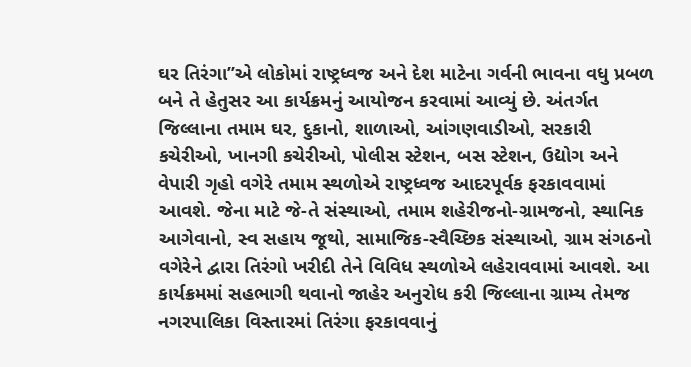ઘર તિરંગા’’એ લોકોમાં રાષ્ટ્રધ્વજ અને દેશ માટેના ગર્વની ભાવના વધુ પ્રબળ બને તે હેતુસર આ કાર્યક્રમનું આયોજન કરવામાં આવ્યું છે. અંતર્ગત જિલ્લાના તમામ ઘર, દુકાનો, શાળાઓ, આંગણવાડીઓ, સરકારી કચેરીઓ, ખાનગી કચેરીઓ, પોલીસ સ્ટેશન, બસ સ્ટેશન, ઉદ્યોગ અને વેપારી ગૃહો વગેરે તમામ સ્થળોએ રાષ્ટ્રધ્વજ આદરપૂર્વક ફરકાવવામાં આવશે. જેના માટે જે-તે સંસ્થાઓ, તમામ શહેરીજનો-ગ્રામજનો, સ્થાનિક આગેવાનો, સ્વ સહાય જૂથો, સામાજિક-સ્વૈચ્છિક સંસ્થાઓ, ગ્રામ સંગઠનો વગેરેને દ્વારા તિરંગો ખરીદી તેને વિવિધ સ્થળોએ લહેરાવવામાં આવશે. આ કાર્યક્રમમાં સહભાગી થવાનો જાહેર અનુરોધ કરી જિલ્લાના ગ્રામ્ય તેમજ નગરપાલિકા વિસ્તારમાં તિરંગા ફરકાવવાનું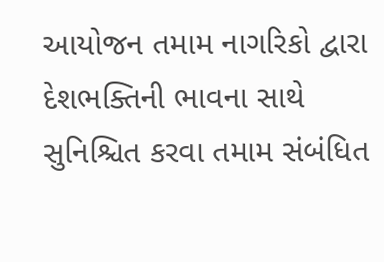આયોજન તમામ નાગરિકો દ્વારા દેશભક્તિની ભાવના સાથે સુનિશ્ચિત કરવા તમામ સંબંધિત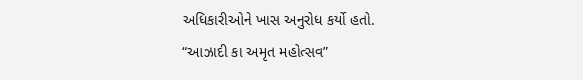અધિકારીઓને ખાસ અનુરોધ કર્યો હતો.
“આઝાદી કા અમૃત મહોત્સવ”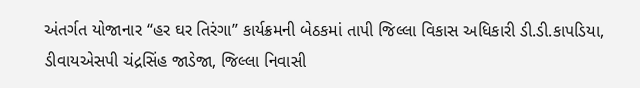અંતર્ગત યોજાનાર “હર ઘર તિરંગા” કાર્યક્રમની બેઠકમાં તાપી જિલ્લા વિકાસ અધિકારી ડી.ડી.કાપડિયા, ડીવાયએસપી ચંદ્રસિંહ જાડેજા, જિલ્લા નિવાસી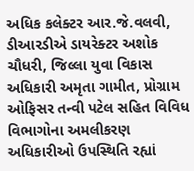અધિક કલેક્ટર આર.જે.વલવી, ડીઆરડીએ ડાયરેક્ટર અશોક ચૌધરી, જિલ્લા યુવા વિકાસ અધિકારી અમૃતા ગામીત, પ્રોગ્રામ ઓફિસર તન્વી પટેલ સહિત વિવિધ વિભાગોના અમલીકરણ અધિકારીઓ ઉપસ્થિતિ રહ્યાં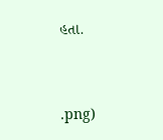હતા.




.png)